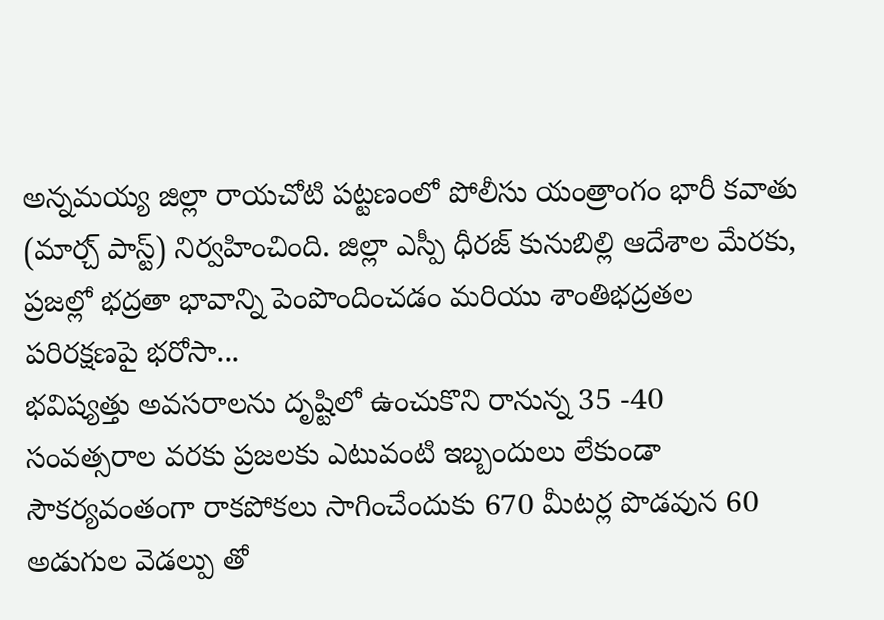అన్నమయ్య జిల్లా రాయచోటి పట్టణంలో పోలీసు యంత్రాంగం భారీ కవాతు (మార్చ్ పాస్ట్) నిర్వహించింది. జిల్లా ఎస్పీ ధీరజ్ కునుబిల్లి ఆదేశాల మేరకు, ప్రజల్లో భద్రతా భావాన్ని పెంపొందించడం మరియు శాంతిభద్రతల పరిరక్షణపై భరోసా...
భవిష్యత్తు అవసరాలను దృష్టిలో ఉంచుకొని రానున్న 35 -40 సంవత్సరాల వరకు ప్రజలకు ఎటువంటి ఇబ్బందులు లేకుండా సౌకర్యవంతంగా రాకపోకలు సాగించేందుకు 670 మీటర్ల పొడవున 60 అడుగుల వెడల్పు తో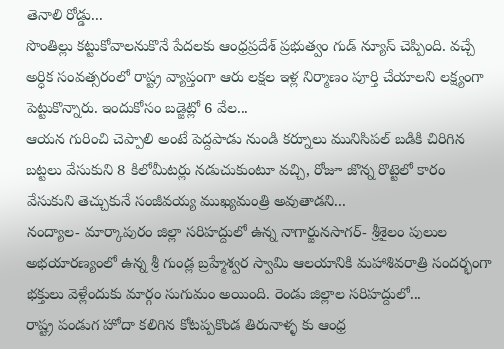తెనాలి రోడ్డు...
సొంతిల్లు కట్టుకోవాలనుకొనే పేదలకు ఆంధ్రప్రదేశ్ ప్రభుత్వం గుడ్ న్యూస్ చెప్పింది. వచ్చే అర్ధిక సంవత్సరంలో రాష్ట్ర వ్యాప్తంగా ఆరు లక్షల ఇళ్ల నిర్మాణం పూర్తి చేయాలని లక్ష్యంగా పెట్టుకొన్నారు. ఇందుకోసం బడ్జెట్లో 6 వేల...
ఆయన గురించి చెప్పాలి అంటే పెద్దపాడు నుండి కర్నూలు మునిసిపల్ బడికి చిరిగిన బట్టలు వేసుకుని 8 కిలోమీటర్లు నడుచుకుంటూ వచ్చి, రోజూ జొన్న రొట్టెలో కారం వేసుకుని తెచ్చుకునే సంజీవయ్య ముఖ్యమంత్రి అవుతాడని...
నంద్యాల- మార్కాపురం జిల్లా సరిహద్దులో ఉన్న నాగార్జునసాగర్- శ్రీశైలం పులుల అభయారణ్యంలో ఉన్న శ్రీ గుండ్ల బ్రహ్మేశ్వర స్వామి ఆలయానికి మహాశివరాత్రి సందర్భంగా భక్తులు వెళ్లేందుకు మార్గం సుగుమం అయింది. రెండు జిల్లాల సరిహద్దులో...
రాష్ట్ర పండుగ హోదా కలిగిన కోటప్పకొండ తిరునాళ్ళ కు ఆంధ్ర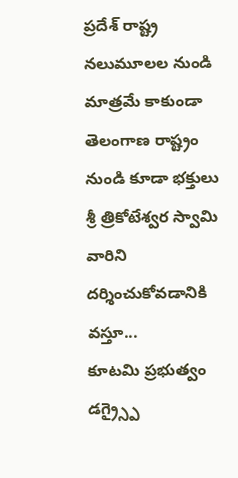ప్రదేశ్ రాష్ట్ర నలుమూలల నుండి మాత్రమే కాకుండా తెలంగాణ రాష్ట్రం నుండి కూడా భక్తులు శ్రీ త్రికోటేశ్వర స్వామి వారిని దర్శించుకోవడానికి వస్తూ...
కూటమి ప్రభుత్వం డగ్ర్స్పై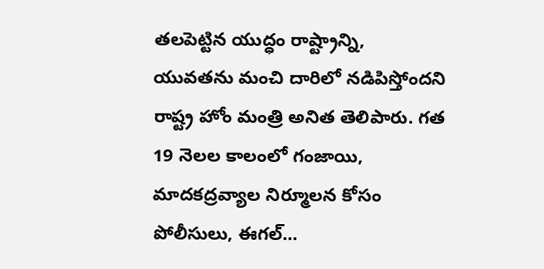తలపెట్టిన యుద్ధం రాష్ట్రాన్ని, యువతను మంచి దారిలో నడిపిస్తోందని రాష్ట్ర హోం మంత్రి అనిత తెలిపారు. గత 19 నెలల కాలంలో గంజాయి, మాదకద్రవ్యాల నిర్మూలన కోసం పోలీసులు, ఈగల్...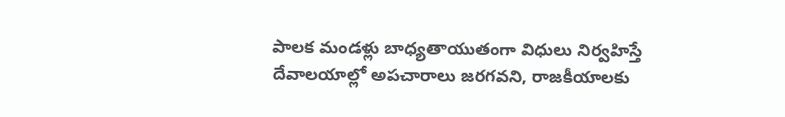పాలక మండళ్లు బాధ్యతాయుతంగా విధులు నిర్వహిస్తే దేవాలయాల్లో అపచారాలు జరగవని, రాజకీయాలకు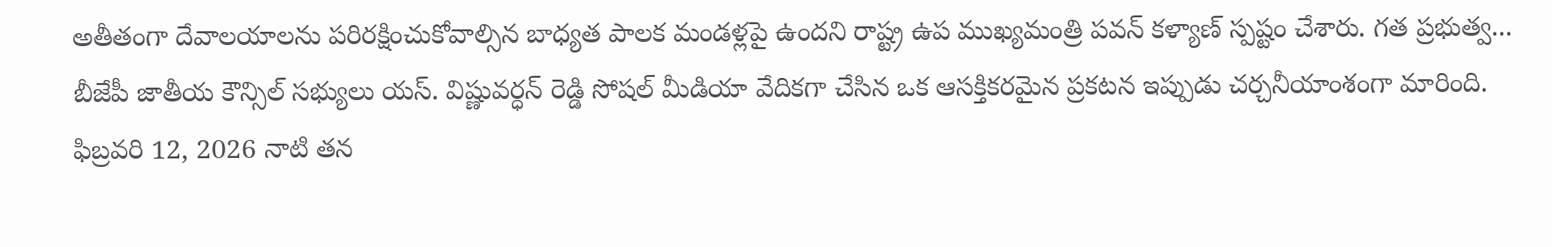అతీతంగా దేవాలయాలను పరిరక్షించుకోవాల్సిన బాధ్యత పాలక మండళ్లపై ఉందని రాష్ట్ర ఉప ముఖ్యమంత్రి పవన్ కళ్యాణ్ స్పష్టం చేశారు. గత ప్రభుత్వ...
బీజేపీ జాతీయ కౌన్సిల్ సభ్యులు యస్. విష్ణువర్ధన్ రెడ్డి సోషల్ మీడియా వేదికగా చేసిన ఒక ఆసక్తికరమైన ప్రకటన ఇప్పుడు చర్చనీయాంశంగా మారింది. ఫిబ్రవరి 12, 2026 నాటి తన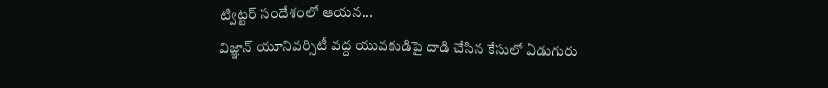ట్విట్టర్ సందేశంలో ఆయన...
విజ్ఞాన్ యూనివర్సిటీ వద్ద యువకుడిపై దాడి చేసిన కేసులో ఏడుగురు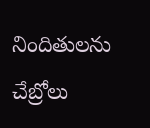నిందితులను చేబ్రోలు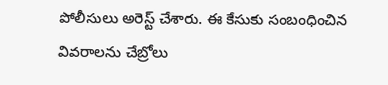పోలీసులు అరెస్ట్ చేశారు. ఈ కేసుకు సంబంధించిన వివరాలను చేబ్రోలు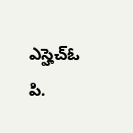ఎస్హెచ్ఓ పి.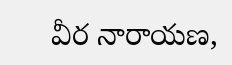వీర నారాయణ,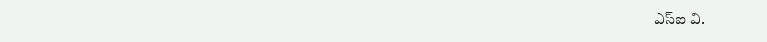ఎస్ఐ వి.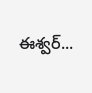ఈశ్వర్...